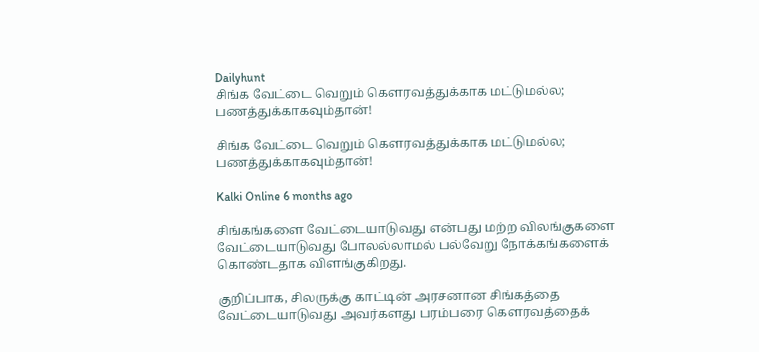Dailyhunt
சிங்க வேட்டை வெறும் கௌரவத்துக்காக மட்டுமல்ல; பணத்துக்காகவும்தான்!

சிங்க வேட்டை வெறும் கௌரவத்துக்காக மட்டுமல்ல; பணத்துக்காகவும்தான்!

Kalki Online 6 months ago

சிங்கங்களை வேட்டையாடுவது என்பது மற்ற விலங்குகளை வேட்டையாடுவது போலல்லாமல் பல்வேறு நோக்கங்களைக் கொண்டதாக விளங்குகிறது.

குறிப்பாக, சிலருக்கு காட்டின் அரசனான சிங்கத்தை வேட்டையாடுவது அவர்களது பரம்பரை கௌரவத்தைக்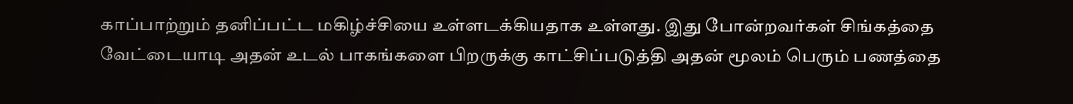காப்பாற்றும் தனிப்பட்ட மகிழ்ச்சியை உள்ளடக்கியதாக உள்ளது. இது போன்றவர்கள் சிங்கத்தை வேட்டையாடி அதன் உடல் பாகங்களை பிறருக்கு காட்சிப்படுத்தி அதன் மூலம் பெரும் பணத்தை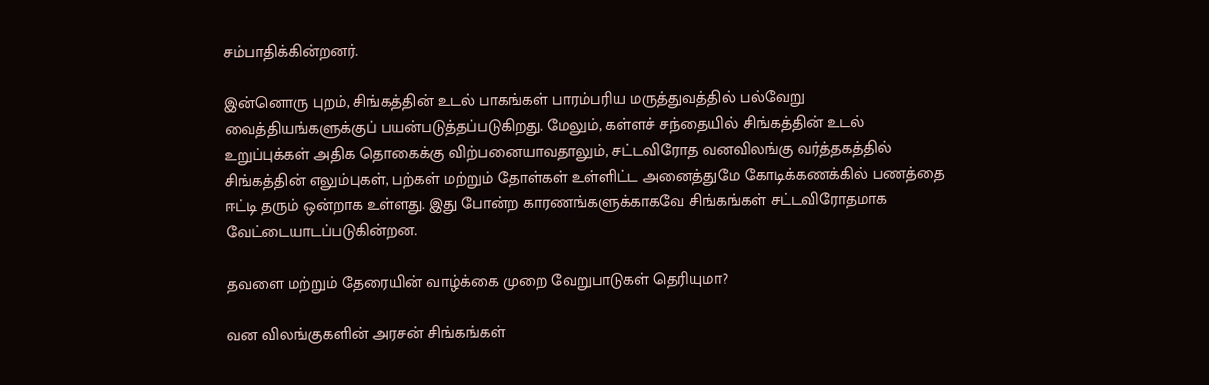சம்பாதிக்கின்றனர்.

இன்னொரு புறம், சிங்கத்தின் உடல் பாகங்கள் பாரம்பரிய மருத்துவத்தில் பல்வேறு வைத்தியங்களுக்குப் பயன்படுத்தப்படுகிறது. மேலும், கள்ளச் சந்தையில் சிங்கத்தின் உடல் உறுப்புக்கள் அதிக தொகைக்கு விற்பனையாவதாலும், சட்டவிரோத வனவிலங்கு வர்த்தகத்தில் சிங்கத்தின் எலும்புகள், பற்கள் மற்றும் தோள்கள் உள்ளிட்ட அனைத்துமே கோடிக்கணக்கில் பணத்தை ஈட்டி தரும் ஒன்றாக உள்ளது. இது போன்ற காரணங்களுக்காகவே சிங்கங்கள் சட்டவிரோதமாக வேட்டையாடப்படுகின்றன.

தவளை மற்றும் தேரையின் வாழ்க்கை முறை வேறுபாடுகள் தெரியுமா?

வன விலங்குகளின் அரசன் சிங்கங்கள்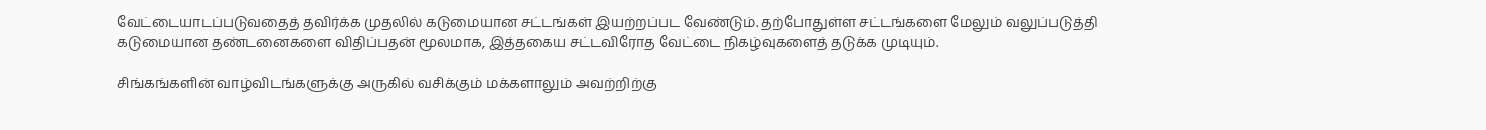வேட்டையாடப்படுவதைத் தவிர்க்க முதலில் கடுமையான சட்டங்கள் இயற்றப்பட வேண்டும். தற்போதுள்ள சட்டங்களை மேலும் வலுப்படுத்தி கடுமையான தண்டனைகளை விதிப்பதன் மூலமாக, இத்தகைய சட்டவிரோத வேட்டை நிகழ்வுகளைத் தடுக்க முடியும்.

சிங்கங்களின் வாழ்விடங்களுக்கு அருகில் வசிக்கும் மக்களாலும் அவற்றிற்கு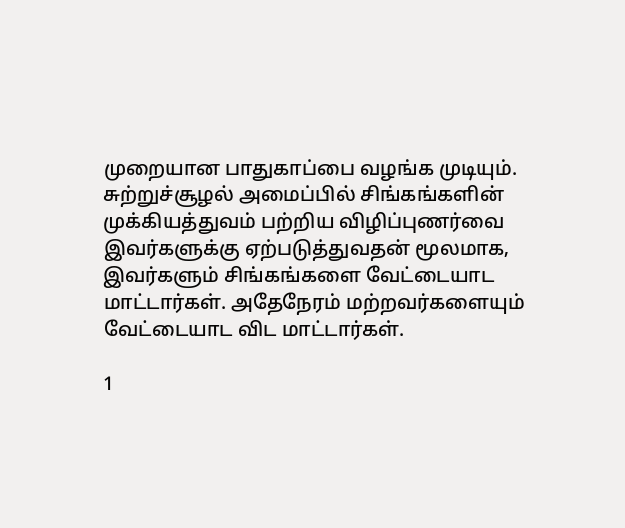முறையான பாதுகாப்பை வழங்க முடியும். சுற்றுச்சூழல் அமைப்பில் சிங்கங்களின் முக்கியத்துவம் பற்றிய விழிப்புணர்வை இவர்களுக்கு ஏற்படுத்துவதன் மூலமாக, இவர்களும் சிங்கங்களை வேட்டையாட மாட்டார்கள். அதேநேரம் மற்றவர்களையும் வேட்டையாட விட மாட்டார்கள்.

1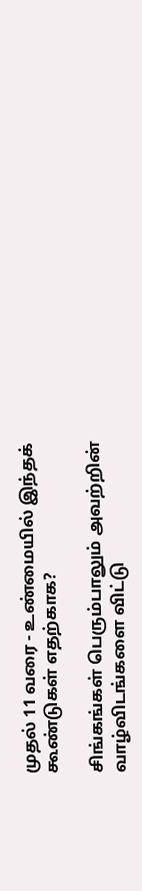முதல் 11 வரை - உண்மையில் இந்தக் கூண்டுகள் எதற்காக?

சிங்கங்கள் பெரும்பாலும் அவற்றின் வாழ்விடங்களை விட்டு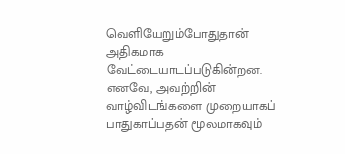வெளியேறும்போதுதான் அதிகமாக வேட்டையாடப்படுகின்றன. எனவே, அவற்றின் வாழ்விடங்களை முறையாகப் பாதுகாப்பதன் மூலமாகவும்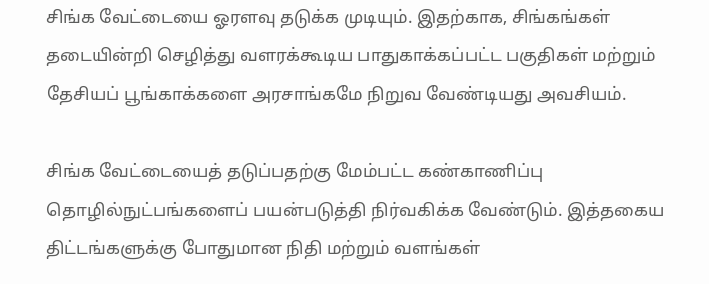சிங்க வேட்டையை ஓரளவு தடுக்க முடியும். இதற்காக, சிங்கங்கள் தடையின்றி செழித்து வளரக்கூடிய பாதுகாக்கப்பட்ட பகுதிகள் மற்றும் தேசியப் பூங்காக்களை அரசாங்கமே நிறுவ வேண்டியது அவசியம்.

சிங்க வேட்டையைத் தடுப்பதற்கு மேம்பட்ட கண்காணிப்பு தொழில்நுட்பங்களைப் பயன்படுத்தி நிர்வகிக்க வேண்டும். இத்தகைய திட்டங்களுக்கு போதுமான நிதி மற்றும் வளங்கள்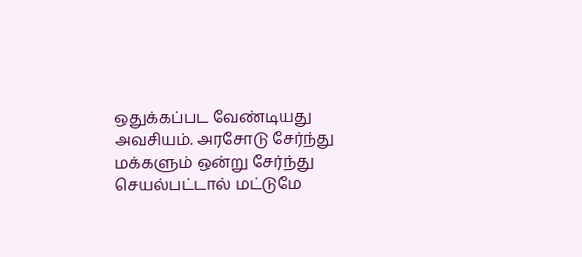ஒதுக்கப்பட வேண்டியது அவசியம். அரசோடு சேர்ந்து மக்களும் ஒன்று சேர்ந்து செயல்பட்டால் மட்டுமே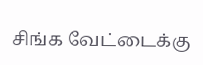சிங்க வேட்டைக்கு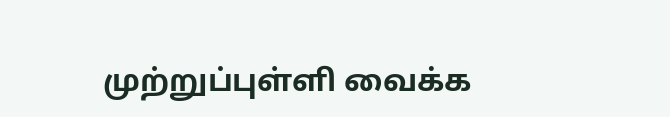முற்றுப்புள்ளி வைக்க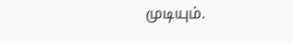முடியும்.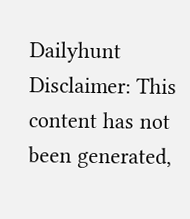Dailyhunt
Disclaimer: This content has not been generated,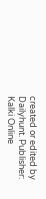created or edited by Dailyhunt. Publisher: Kalki Online